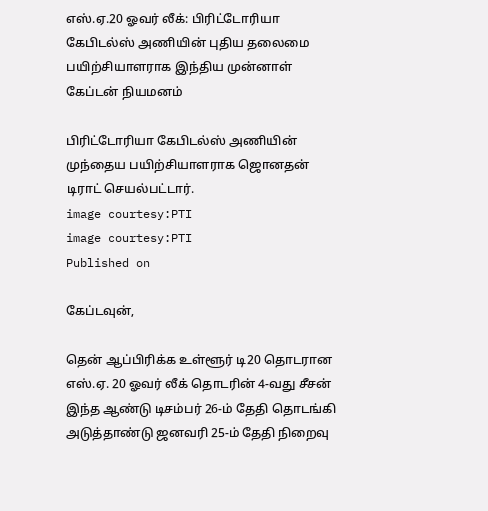எஸ்.ஏ.20 ஓவர் லீக்: பிரிட்டோரியா கேபிடல்ஸ் அணியின் புதிய தலைமை பயிற்சியாளராக இந்திய முன்னாள் கேப்டன் நியமனம்

பிரிட்டோரியா கேபிடல்ஸ் அணியின் முந்தைய பயிற்சியாளராக ஜொனதன் டிராட் செயல்பட்டார்.
image courtesy:PTI
image courtesy:PTI
Published on

கேப்டவுன்,

தென் ஆப்பிரிக்க உள்ளூர் டி20 தொடரான எஸ்.ஏ. 20 ஓவர் லீக் தொடரின் 4-வது சீசன் இந்த ஆண்டு டிசம்பர் 26-ம் தேதி தொடங்கி அடுத்தாண்டு ஜனவரி 25-ம் தேதி நிறைவு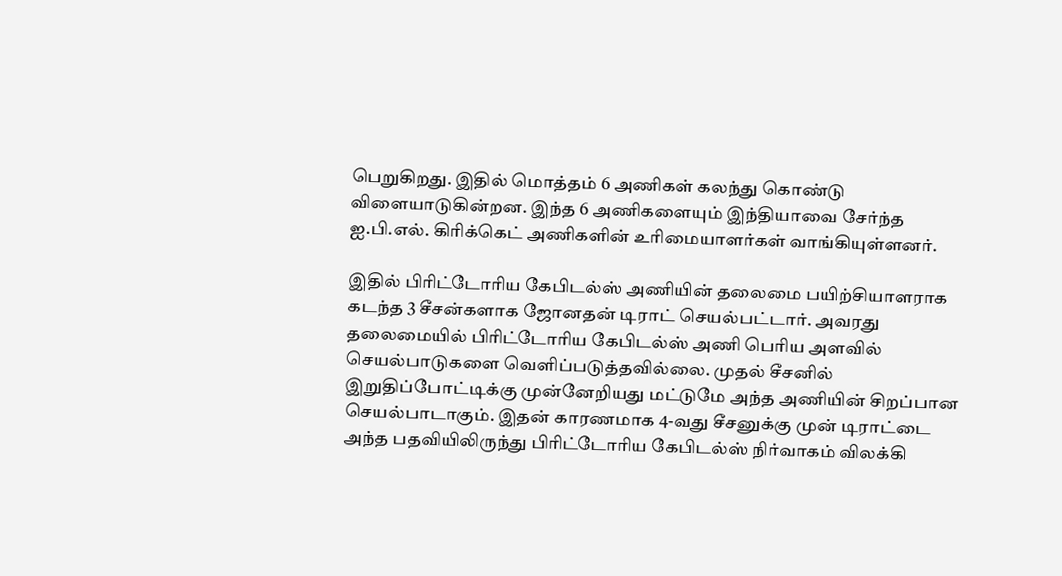பெறுகிறது. இதில் மொத்தம் 6 அணிகள் கலந்து கொண்டு விளையாடுகின்றன. இந்த 6 அணிகளையும் இந்தியாவை சேர்ந்த ஐ.பி.எல். கிரிக்கெட் அணிகளின் உரிமையாளர்கள் வாங்கியுள்ளனர்.

இதில் பிரிட்டோரிய கேபிடல்ஸ் அணியின் தலைமை பயிற்சியாளராக கடந்த 3 சீசன்களாக ஜோனதன் டிராட் செயல்பட்டார். அவரது தலைமையில் பிரிட்டோரிய கேபிடல்ஸ் அணி பெரிய அளவில் செயல்பாடுகளை வெளிப்படுத்தவில்லை. முதல் சீசனில் இறுதிப்போட்டிக்கு முன்னேறியது மட்டுமே அந்த அணியின் சிறப்பான செயல்பாடாகும். இதன் காரணமாக 4-வது சீசனுக்கு முன் டிராட்டை அந்த பதவியிலிருந்து பிரிட்டோரிய கேபிடல்ஸ் நிர்வாகம் விலக்கி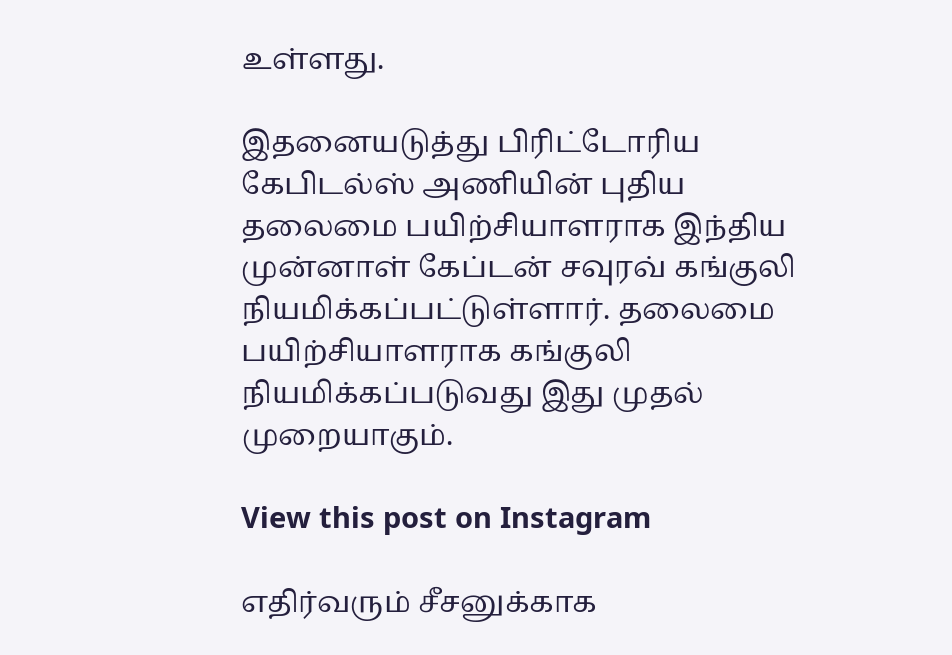உள்ளது.

இதனையடுத்து பிரிட்டோரிய கேபிடல்ஸ் அணியின் புதிய தலைமை பயிற்சியாளராக இந்திய முன்னாள் கேப்டன் சவுரவ் கங்குலி நியமிக்கப்பட்டுள்ளார். தலைமை பயிற்சியாளராக கங்குலி நியமிக்கப்படுவது இது முதல் முறையாகும்.

View this post on Instagram

எதிர்வரும் சீசனுக்காக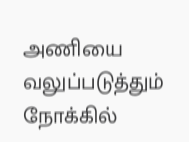அணியை வலுப்படுத்தும் நோக்கில்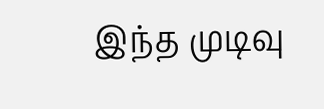இந்த முடிவு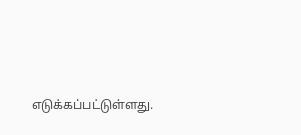எடுக்கப்பட்டுள்ளது.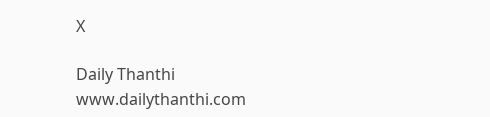X

Daily Thanthi
www.dailythanthi.com